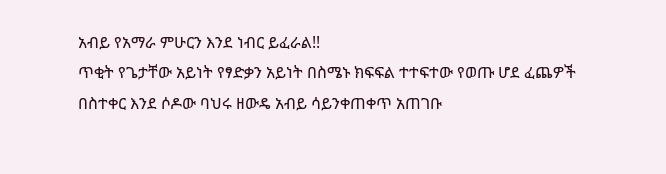አብይ የአማራ ምሁርን እንደ ነብር ይፈራል!!
ጥቂት የጌታቸው አይነት የፃድቃን አይነት በስሜኑ ክፍፍል ተተፍተው የወጡ ሆደ ፈጨዎች በስተቀር እንደ ሶዶው ባህሩ ዘውዴ አብይ ሳይንቀጠቀጥ አጠገቡ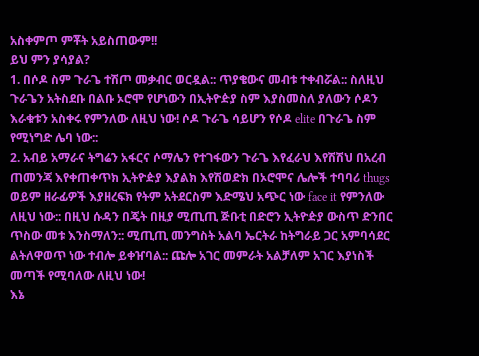አስቀምጦ ምቾት አይስጠውም!!
ይህ ምን ያሳያል?
1. በሶዶ ስም ጉራጌ ተሽጦ መቃብር ወርዷል:: ጥያቄውና መብቱ ተቀብሯል:: ስለዚህ ጉራጌን አትስደቡ በልቡ ኦሮሞ የሆነውን በኢትዮዽያ ስም እያስመስለ ያለውን ሶዶን እራቁቱን አስቀሩ የምንለው ለዚህ ነው! ሶዶ ጉራጌ ሳይሆን የሶዶ elite በጉራጌ ስም የሚነግድ ሌባ ነው::
2. አብይ አማራና ትግሬን አፋርና ሶማሌን የተገፋውን ጉራጌ እየፈራህ እየሽሽህ በአረብ ጠመንጃ እየቀጠቀጥክ ኢትዮዽያ እያልክ እየሽወድክ በኦሮሞና ሌሎች ተባባሪ thugs ወይም ዘራፊዎች እያዘረፍክ የትም አትደርስም እድሜህ አጭር ነው face it የምንለው ለዚህ ነው:: በዚህ ሱዳን በጄት በዚያ ሚጢጢ ጅቡቲ በድሮን ኢትዮዽያ ውስጥ ድንበር ጥስው መቱ እንስማለን:: ሚጢጢ መንግስት አልባ ኤርትራ ከትግራይ ጋር አምባሳደር ልትለዋወጥ ነው ተብሎ ይቀዠባል:: ጩሎ አገር መምራት አልቻለም አገር እያነስች መጣች የሚባለው ለዚህ ነው!
እኔ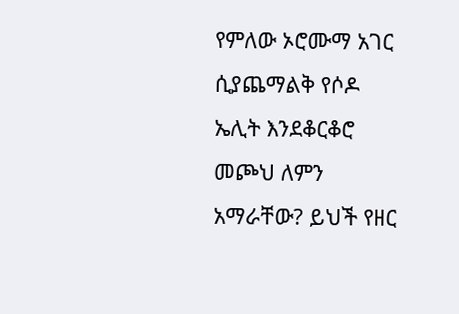የምለው ኦሮሙማ አገር ሲያጨማልቅ የሶዶ ኤሊት እንደቆርቆሮ መጮህ ለምን አማራቸው? ይህች የዘር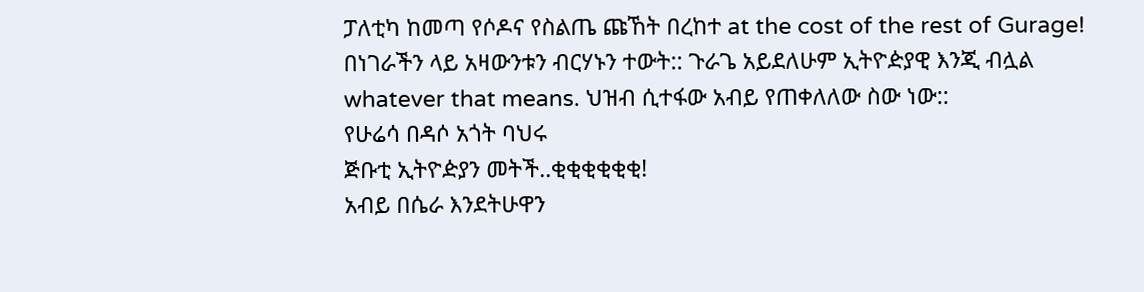ፓለቲካ ከመጣ የሶዶና የስልጤ ጩኸት በረከተ at the cost of the rest of Gurage!
በነገራችን ላይ አዛውንቱን ብርሃኑን ተውት:: ጉራጌ አይደለሁም ኢትዮዽያዊ እንጂ ብሏል whatever that means. ህዝብ ሲተፋው አብይ የጠቀለለው ስው ነው::
የሁሬሳ በዳሶ አጎት ባህሩ
ጅቡቲ ኢትዮዽያን መትች..ቂቂቂቂቂቂ!
አብይ በሴራ እንደትሁዋን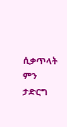ሲቃጥላት ምን ታድርግ